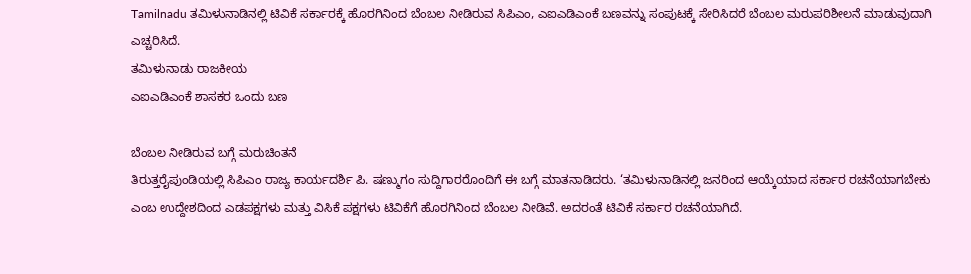Tamilnadu ತಮಿಳುನಾಡಿನಲ್ಲಿ ಟಿವಿಕೆ ಸರ್ಕಾರಕ್ಕೆ ಹೊರಗಿನಿಂದ ಬೆಂಬಲ ನೀಡಿರುವ ಸಿಪಿಎಂ, ಎಐಎಡಿಎಂಕೆ ಬಣವನ್ನು ಸಂಪುಟಕ್ಕೆ ಸೇರಿಸಿದರೆ ಬೆಂಬಲ ಮರುಪರಿಶೀಲನೆ ಮಾಡುವುದಾಗಿ ಎಚ್ಚರಿಸಿದೆ.
ತಮಿಳುನಾಡು ರಾಜಕೀಯ
ಎಐಎಡಿಎಂಕೆ ಶಾಸಕರ ಒಂದು ಬಣ

ಬೆಂಬಲ ನೀಡಿರುವ ಬಗ್ಗೆ ಮರುಚಿಂತನೆ
ತಿರುತ್ತರೈಪುಂಡಿಯಲ್ಲಿ ಸಿಪಿಎಂ ರಾಜ್ಯ ಕಾರ್ಯದರ್ಶಿ ಪಿ. ಷಣ್ಮುಗಂ ಸುದ್ದಿಗಾರರೊಂದಿಗೆ ಈ ಬಗ್ಗೆ ಮಾತನಾಡಿದರು. ‘ತಮಿಳುನಾಡಿನಲ್ಲಿ ಜನರಿಂದ ಆಯ್ಕೆಯಾದ ಸರ್ಕಾರ ರಚನೆಯಾಗಬೇಕು ಎಂಬ ಉದ್ದೇಶದಿಂದ ಎಡಪಕ್ಷಗಳು ಮತ್ತು ವಿಸಿಕೆ ಪಕ್ಷಗಳು ಟಿವಿಕೆಗೆ ಹೊರಗಿನಿಂದ ಬೆಂಬಲ ನೀಡಿವೆ. ಅದರಂತೆ ಟಿವಿಕೆ ಸರ್ಕಾರ ರಚನೆಯಾಗಿದೆ.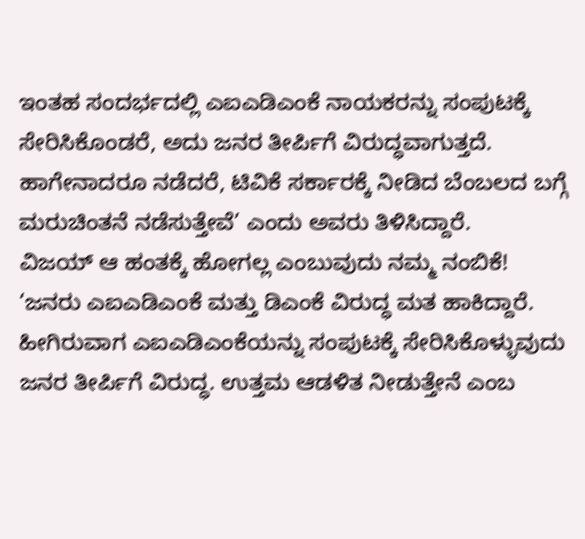ಇಂತಹ ಸಂದರ್ಭದಲ್ಲಿ ಎಐಎಡಿಎಂಕೆ ನಾಯಕರನ್ನು ಸಂಪುಟಕ್ಕೆ ಸೇರಿಸಿಕೊಂಡರೆ, ಅದು ಜನರ ತೀರ್ಪಿಗೆ ವಿರುದ್ಧವಾಗುತ್ತದೆ. ಹಾಗೇನಾದರೂ ನಡೆದರೆ, ಟಿವಿಕೆ ಸರ್ಕಾರಕ್ಕೆ ನೀಡಿದ ಬೆಂಬಲದ ಬಗ್ಗೆ ಮರುಚಿಂತನೆ ನಡೆಸುತ್ತೇವೆ’ ಎಂದು ಅವರು ತಿಳಿಸಿದ್ದಾರೆ.
ವಿಜಯ್ ಆ ಹಂತಕ್ಕೆ ಹೋಗಲ್ಲ ಎಂಬುವುದು ನಮ್ಮ ನಂಬಿಕೆ!
‘ಜನರು ಎಐಎಡಿಎಂಕೆ ಮತ್ತು ಡಿಎಂಕೆ ವಿರುದ್ಧ ಮತ ಹಾಕಿದ್ದಾರೆ. ಹೀಗಿರುವಾಗ ಎಐಎಡಿಎಂಕೆಯನ್ನು ಸಂಪುಟಕ್ಕೆ ಸೇರಿಸಿಕೊಳ್ಳುವುದು ಜನರ ತೀರ್ಪಿಗೆ ವಿರುದ್ಧ. ಉತ್ತಮ ಆಡಳಿತ ನೀಡುತ್ತೇನೆ ಎಂಬ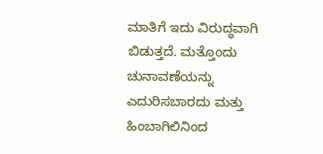ಮಾತಿಗೆ ಇದು ವಿರುದ್ಧವಾಗಿ ಬಿಡುತ್ತದೆ. ಮತ್ತೊಂದು ಚುನಾವಣೆಯನ್ನು ಎದುರಿಸಬಾರದು ಮತ್ತು ಹಿಂಬಾಗಿಲಿನಿಂದ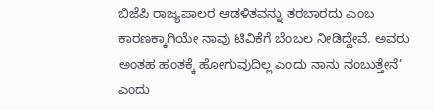ಬಿಜೆಪಿ ರಾಜ್ಯಪಾಲರ ಆಡಳಿತವನ್ನು ತರಬಾರದು ಎಂಬ ಕಾರಣಕ್ಕಾಗಿಯೇ ನಾವು ಟಿವಿಕೆಗೆ ಬೆಂಬಲ ನೀಡಿದ್ದೇವೆ. ಅವರು ಅಂತಹ ಹಂತಕ್ಕೆ ಹೋಗುವುದಿಲ್ಲ ಎಂದು ನಾನು ನಂಬುತ್ತೇನೆ’ ಎಂದು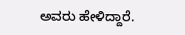ಅವರು ಹೇಳಿದ್ದಾರೆ.